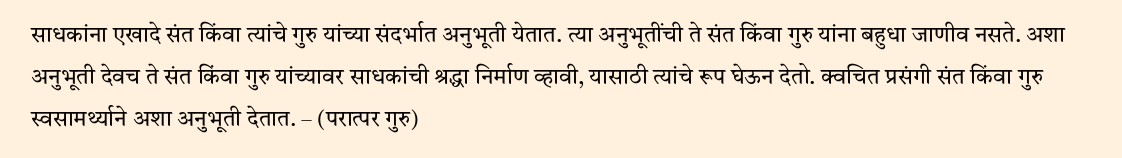साधकांना एखादे संत किंवा त्यांचे गुरु यांच्या संदर्भात अनुभूती येतात. त्या अनुभूतींची ते संत किंवा गुरु यांना बहुधा जाणीव नसते. अशा अनुभूती देवच ते संत किंवा गुरु यांच्यावर साधकांची श्रद्धा निर्माण व्हावी, यासाठी त्यांचे रूप घेऊन देतो. क्वचित प्रसंगी संत किंवा गुरु स्वसामर्थ्याने अशा अनुभूती देतात. – (परात्पर गुरु)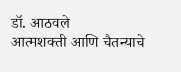डॉ. आठवले
आत्मशक्ती आणि चैतन्याचे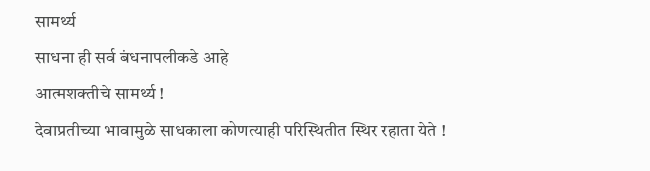सामर्थ्य
साधना ही सर्व बंधनापलीकडे आहे
आत्मशक्तीचे सामर्थ्य !
देवाप्रतीच्या भावामुळे साधकाला कोणत्याही परिस्थितीत स्थिर रहाता येते !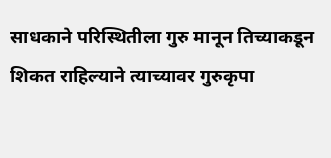साधकाने परिस्थितीला गुरु मानून तिच्याकडून शिकत राहिल्याने त्याच्यावर गुरुकृपा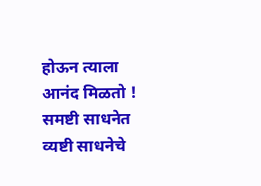होऊन त्याला आनंद मिळतो !
समष्टी साधनेत व्यष्टी साधनेचे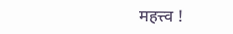महत्त्व !